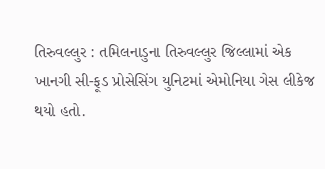તિરુવલ્લુર : તમિલનાડુના તિરુવલ્લુર જિલ્લામાં એક ખાનગી સી-ફૂડ પ્રોસેસિંગ યુનિટમાં એમોનિયા ગેસ લીકેજ થયો હતો.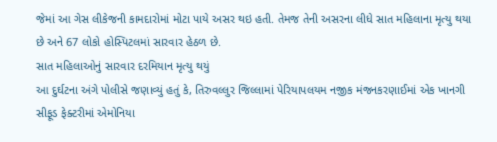જેમાં આ ગેસ લીકેજની કામદારોમાં મોટા પાયે અસર થઇ હતી. તેમજ તેની અસરના લીધે સાત મહિલાના મૃત્યુ થયા છે અને 67 લોકો હોસ્પિટલમાં સારવાર હેઠળ છે.
સાત મહિલાઓનું સારવાર દરમિયાન મૃત્યુ થયું
આ દુર્ઘટના અંગે પોલીસે જણાવ્યું હતું કે, તિરુવલ્લુર જિલ્લામાં પેરિયાપલયમ નજીક મંજનકરણાઈમાં એક ખાનગી સીફૂડ ફેક્ટરીમાં એમોનિયા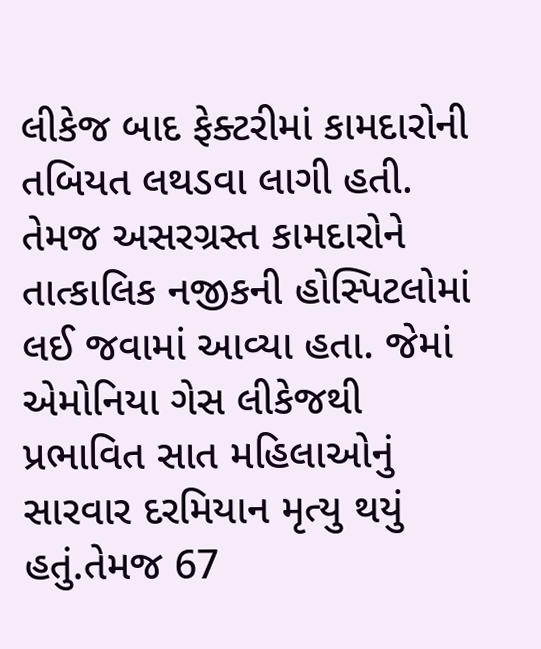લીકેજ બાદ ફેક્ટરીમાં કામદારોની તબિયત લથડવા લાગી હતી. તેમજ અસરગ્રસ્ત કામદારોને તાત્કાલિક નજીકની હોસ્પિટલોમાં લઈ જવામાં આવ્યા હતા. જેમાં એમોનિયા ગેસ લીકેજથી પ્રભાવિત સાત મહિલાઓનું સારવાર દરમિયાન મૃત્યુ થયું હતું.તેમજ 67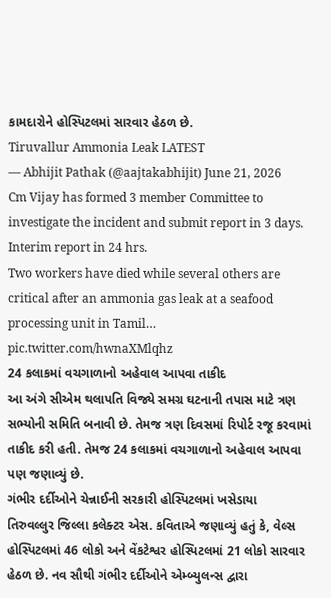કામદારોને હોસ્પિટલમાં સારવાર હેઠળ છે.
Tiruvallur Ammonia Leak LATEST
— Abhijit Pathak (@aajtakabhijit) June 21, 2026
Cm Vijay has formed 3 member Committee to investigate the incident and submit report in 3 days. Interim report in 24 hrs.
Two workers have died while several others are critical after an ammonia gas leak at a seafood processing unit in Tamil… pic.twitter.com/hwnaXMlqhz
24 કલાકમાં વચગાળાનો અહેવાલ આપવા તાકીદ
આ અંગે સીએમ થલાપતિ વિજ્યે સમગ્ર ઘટનાની તપાસ માટે ત્રણ સભ્યોની સમિતિ બનાવી છે. તેમજ ત્રણ દિવસમાં રિપોર્ટ રજૂ કરવામાં તાકીદ કરી હતી. તેમજ 24 કલાકમાં વચગાળાનો અહેવાલ આપવા પણ જણાવ્યું છે.
ગંભીર દર્દીઓને ચેન્નાઈની સરકારી હોસ્પિટલમાં ખસેડાયા
તિરુવલ્લુર જિલ્લા કલેક્ટર એસ. કવિતાએ જણાવ્યું હતું કે, વેલ્સ હોસ્પિટલમાં 46 લોકો અને વેંકટેશ્વર હોસ્પિટલમાં 21 લોકો સારવાર હેઠળ છે. નવ સૌથી ગંભીર દર્દીઓને એમ્બ્યુલન્સ દ્વારા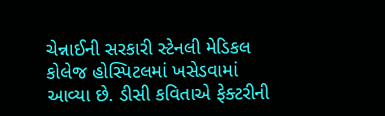ચેન્નાઈની સરકારી સ્ટેનલી મેડિકલ કોલેજ હોસ્પિટલમાં ખસેડવામાં આવ્યા છે. ડીસી કવિતાએ ફેક્ટરીની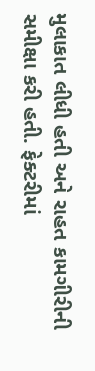મુલાકાત લીધી હતી અને રાહત કામગીરીની સમીક્ષા કરી હતી. ફેક્ટરીમાં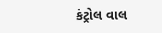કંટ્રોલ વાલ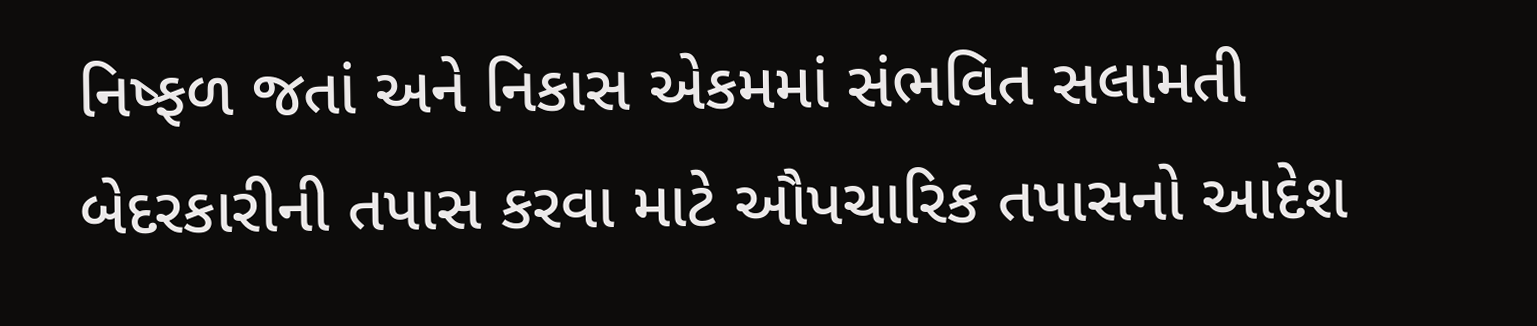નિષ્ફળ જતાં અને નિકાસ એકમમાં સંભવિત સલામતી બેદરકારીની તપાસ કરવા માટે ઔપચારિક તપાસનો આદેશ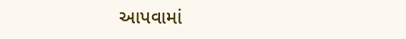આપવામાં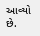આવ્યો છે.